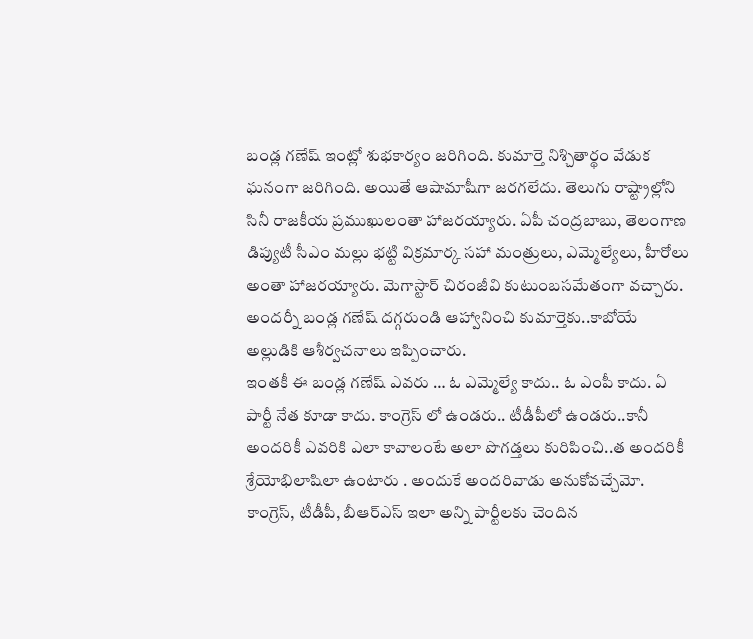బండ్ల గణేష్ ఇంట్లో శుభకార్యం జరిగింది. కుమార్తె నిశ్చితార్థం వేడుక ఘనంగా జరిగింది. అయితే ఆషామాషీగా జరగలేదు. తెలుగు రాష్ట్రాల్లోని సినీ రాజకీయ ప్రముఖులంతా హాజరయ్యారు. ఏపీ చంద్రబాబు, తెలంగాణ డిప్యుటీ సీఎం మల్లు భట్టి విక్రమార్క సహా మంత్రులు, ఎమ్మెల్యేలు, హీరోలు అంతా హాజరయ్యారు. మెగాస్టార్ చిరంజీవి కుటుంబసమేతంగా వచ్చారు. అందర్నీ బండ్ల గణేష్ దగ్గరుండి ఆహ్వానించి కుమార్తెకు..కాబోయే అల్లుడికి ఆశీర్వచనాలు ఇప్పించారు.
ఇంతకీ ఈ బండ్ల గణేష్ ఎవరు … ఓ ఎమ్మెల్యే కాదు.. ఓ ఎంపీ కాదు. ఏ పార్టీ నేత కూడా కాదు. కాంగ్రెస్ లో ఉండరు.. టీడీపీలో ఉండరు..కానీ అందరికీ ఎవరికి ఎలా కావాలంటే అలా పొగడ్తలు కురిపించి..త అందరికీ శ్రేయోభిలాషిలా ఉంటారు . అందుకే అందరివాడు అనుకోవచ్చేమో. కాంగ్రెస్, టీడీపీ, బీఆర్ఎస్ ఇలా అన్ని పార్టీలకు చెందిన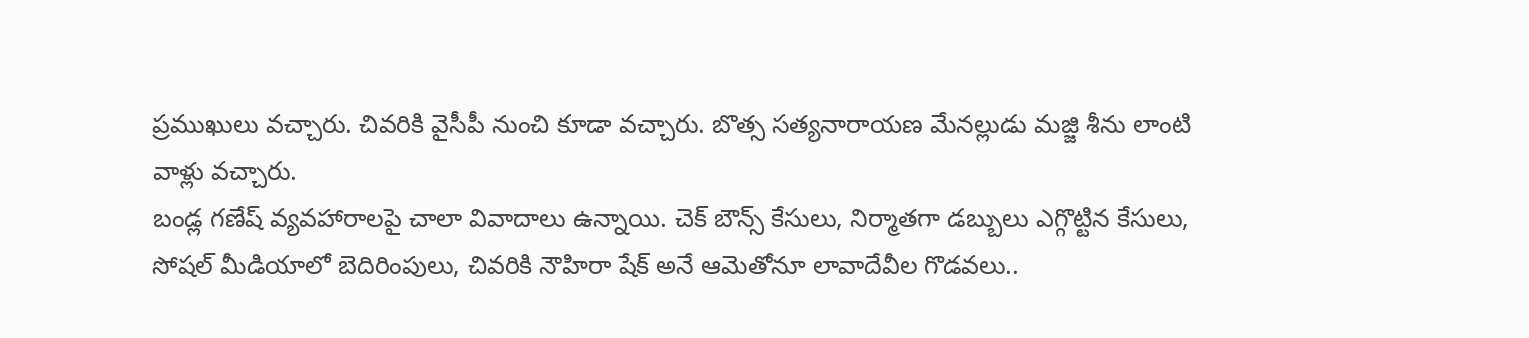ప్రముఖులు వచ్చారు. చివరికి వైసీపీ నుంచి కూడా వచ్చారు. బొత్స సత్యనారాయణ మేనల్లుడు మజ్జి శీను లాంటి వాళ్లు వచ్చారు.
బండ్ల గణేష్ వ్యవహారాలపై చాలా వివాదాలు ఉన్నాయి. చెక్ బౌన్స్ కేసులు, నిర్మాతగా డబ్బులు ఎగ్గొట్టిన కేసులు, సోషల్ మీడియాలో బెదిరింపులు, చివరికి నౌహిరా షేక్ అనే ఆమెతోనూ లావాదేవీల గొడవలు..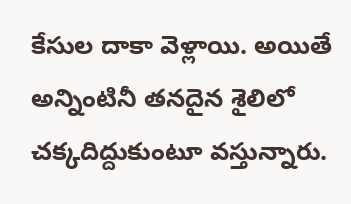కేసుల దాకా వెళ్లాయి. అయితే అన్నింటినీ తనదైన శైలిలో చక్కదిద్దుకుంటూ వస్తున్నారు.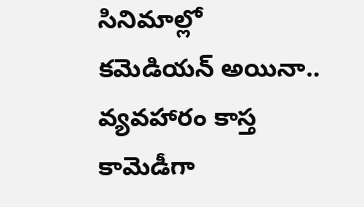సినిమాల్లో కమెడియన్ అయినా.. వ్యవహారం కాస్త కామెడీగా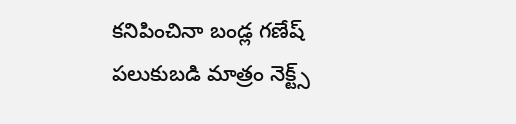కనిపించినా బండ్ల గణేష్ పలుకుబడి మాత్రం నెక్ట్స్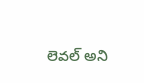లెవల్ అని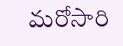మరోసారి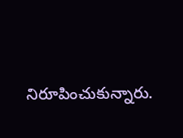నిరూపించుకున్నారు.